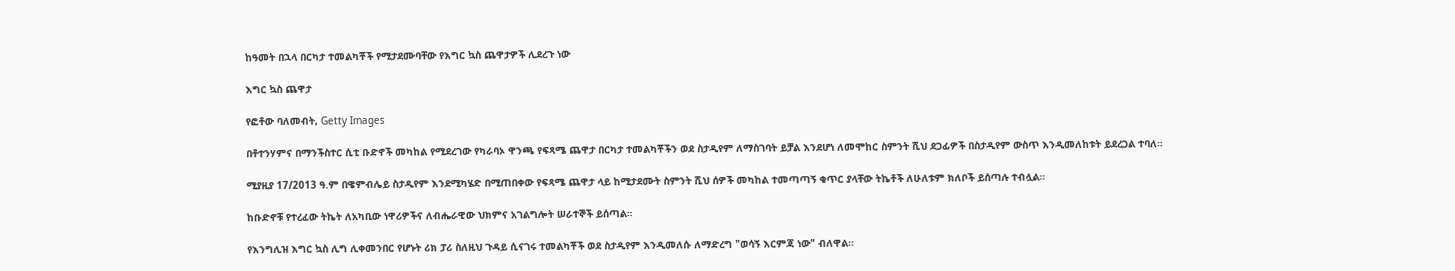ከዓመት በኋላ በርካታ ተመልካቾች የሚታደሙባቸው የእግር ኳስ ጨዋታዎች ሊደረጉ ነው

እግር ኳስ ጨዋታ

የፎቶው ባለመብት, Getty Images

በቶተንሃምና በማንችስተር ሲቲ ቡድኖች መካከል የሚደረገው የካራባኦ ዋንጫ የፍጻሜ ጨዋታ በርካታ ተመልካቾችን ወደ ስታዲየም ለማስገባት ይቻል እንደሆነ ለመሞከር ስምንት ሺህ ደጋፊዎች በስታዲየም ውስጥ እንዲመለከቱት ይደረጋል ተባለ።

ሚያዚያ 17/2013 ዓ.ም በዌምብሌይ ስታዲየም እንደሚካሄድ በሚጠበቀው የፍጻሜ ጨዋታ ላይ ከሚታደሙት ስምንት ሺህ ሰዎች መካከል ተመጣጣኝ ቁጥር ያላቸው ትኬቶች ለሁለቱም ክለቦች ይሰጣሉ ተብሏል።

ከቡድኖቹ የተረፈው ትኬት ለአካቢው ነዋሪዎችና ለብሔራዊው ህክምና አገልግሎት ሠራተኞች ይሰጣል።

የእንግሊዝ እግር ኳስ ሊግ ሊቀመንበር የሆኑት ሪክ ፓሪ ስለዚህ ጉዳይ ሲናገሩ ተመልካቾች ወደ ስታዲየም እንዲመለሱ ለማድረግ "ወሳኝ እርምጃ ነው" ብለዋል።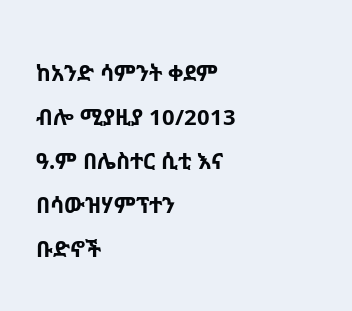ከአንድ ሳምንት ቀደም ብሎ ሚያዚያ 10/2013 ዓ.ም በሌስተር ሲቲ እና በሳውዝሃምፕተን ቡድኖች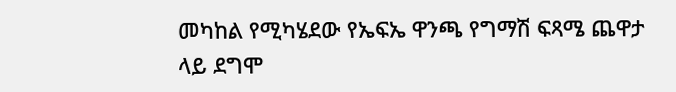መካከል የሚካሄደው የኤፍኤ ዋንጫ የግማሽ ፍጻሜ ጨዋታ ላይ ደግሞ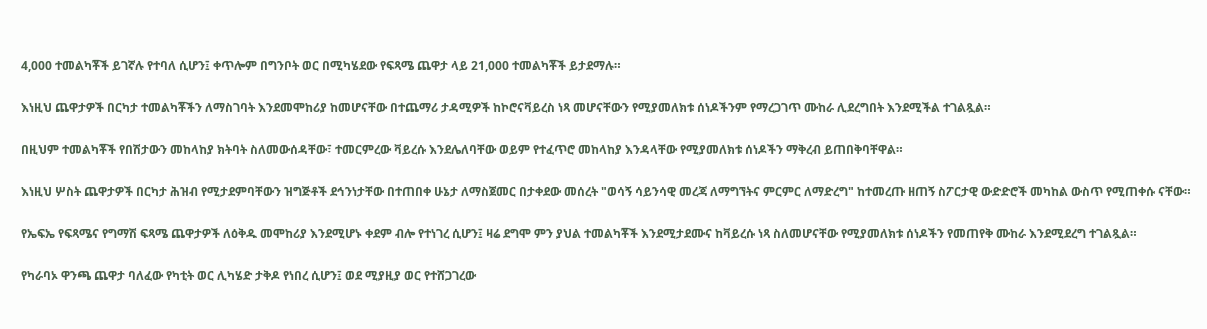4,000 ተመልካቾች ይገኛሉ የተባለ ሲሆን፤ ቀጥሎም በግንቦት ወር በሚካሄደው የፍጻሜ ጨዋታ ላይ 21,000 ተመልካቾች ይታደማሉ።

እነዚህ ጨዋታዎች በርካታ ተመልካቾችን ለማስገባት እንደመሞከሪያ ከመሆናቸው በተጨማሪ ታዳሚዎች ከኮሮናቫይረስ ነጻ መሆናቸውን የሚያመለክቱ ሰነዶችንም የማረጋገጥ ሙከራ ሊደረግበት እንደሚችል ተገልጿል።

በዚህም ተመልካቾች የበሽታውን መከላከያ ክትባት ስለመውሰዳቸው፣ ተመርምረው ቫይረሱ እንደሌለባቸው ወይም የተፈጥሮ መከላከያ እንዳላቸው የሚያመለክቱ ሰነዶችን ማቅረብ ይጠበቅባቸዋል።

እነዚህ ሦስት ጨዋታዎች በርካታ ሕዝብ የሚታደምባቸውን ዝግጅቶች ደኅንነታቸው በተጠበቀ ሁኔታ ለማስጀመር በታቀደው መሰረት "ወሳኝ ሳይንሳዊ መረጃ ለማግኘትና ምርምር ለማድረግ" ከተመረጡ ዘጠኝ ስፖርታዊ ውድድሮች መካከል ውስጥ የሚጠቀሱ ናቸው።

የኤፍኤ የፍጻሜና የግማሽ ፍጻሜ ጨዋታዎች ለዕቅዱ መሞከሪያ እንደሚሆኑ ቀደም ብሎ የተነገረ ሲሆን፤ ዛሬ ደግሞ ምን ያህል ተመልካቾች እንደሚታደሙና ከቫይረሱ ነጻ ስለመሆናቸው የሚያመለክቱ ሰነዶችን የመጠየቅ ሙከራ እንደሚደረግ ተገልጿል።

የካራባኦ ዋንጫ ጨዋታ ባለፈው የካቲት ወር ሊካሄድ ታቅዶ የነበረ ሲሆን፤ ወደ ሚያዚያ ወር የተሸጋገረው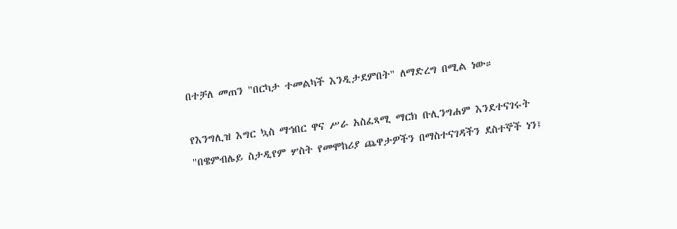በተቻለ መጠን "በርካታ ተመልካች እንዲታደምበት" ለማድረግ በሚል ነው።

የእንግሊዝ እግር ኳስ ማኅበር ዋና ሥራ አስፈጻሚ ማርክ ቡሊንግሐም እንደተናገሩት "በዌምብሌይ ስታዲየም ሦስት የመሞከሪያ ጨዋታዎችን በማስተናገዳችን ደስተኞች ነን፤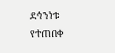ደኅንነቱ የተጠበቀ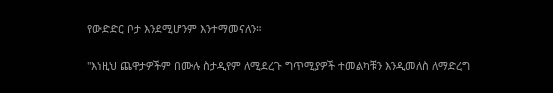የውድድር ቦታ እንደሚሆንም እንተማመናለን።

"እነዚህ ጨዋታዎችም በሙሉ ስታዲየም ለሚደረጉ ግጥሚያዎች ተመልካቹን እንዲመለስ ለማድረግ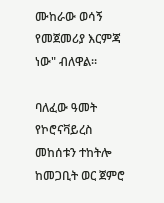ሙከራው ወሳኝ የመጀመሪያ እርምጃ ነው" ብለዋል።

ባለፈው ዓመት የኮሮናቫይረስ መከሰቱን ተከትሎ ከመጋቢት ወር ጀምሮ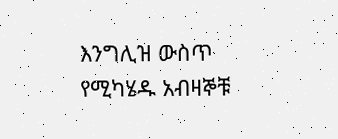እንግሊዝ ውስጥ የሚካሄዱ አብዛኞቹ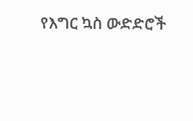የእግር ኳስ ውድድሮች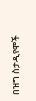በዝግ ስታዲየሞች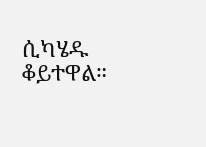ሲካሄዱ ቆይተዋል።